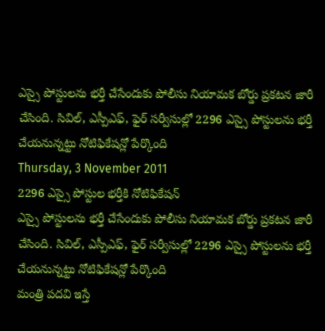ఎస్సై పోస్టులను భర్తీ చేసేందుకు పోలీసు నియామక బోర్డు ప్రకటన జారీ చేసింది. సివిల్, ఎస్పీఎఫ్, ఫైర్ సర్వీసుల్లో 2296 ఎస్సై పోస్టులను భర్తీ చేయనున్నట్టు నోటిఫికేషన్లో పేర్కొంది
Thursday, 3 November 2011
2296 ఎస్సై పోస్టుల భర్తీకి నోటిఫికేషన్
ఎస్సై పోస్టులను భర్తీ చేసేందుకు పోలీసు నియామక బోర్డు ప్రకటన జారీ చేసింది. సివిల్, ఎస్పీఎఫ్, ఫైర్ సర్వీసుల్లో 2296 ఎస్సై పోస్టులను భర్తీ చేయనున్నట్టు నోటిఫికేషన్లో పేర్కొంది
మంత్రి పదవి ఇస్తే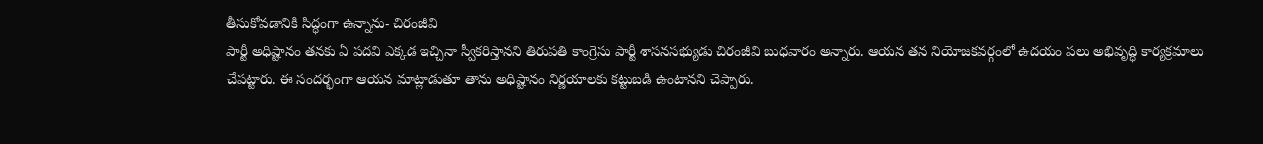తీసుకోవడానికి సిద్ధంగా ఉన్నాను- చిరంజీవి
పార్టీ అధిష్టానం తనకు ఏ పదవి ఎక్కడ ఇచ్చినా స్వీకరిస్తానని తిరుపతి కాంగ్రెసు పార్టీ శాసనసభ్యుడు చిరంజీవి బుధవారం అన్నారు. ఆయన తన నియోజకవర్గంలో ఉదయం పలు అభివృద్ధి కార్యక్రమాలు చేపట్టారు. ఈ సందర్భంగా ఆయన మాట్లాడుతూ తాను అధిష్టానం నిర్ణయాలకు కట్టుబడి ఉంటానని చెప్పారు.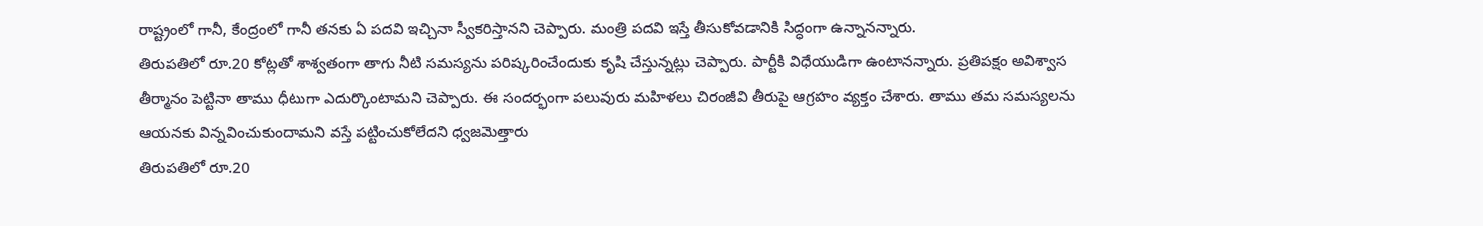రాష్ట్రంలో గానీ, కేంద్రంలో గానీ తనకు ఏ పదవి ఇచ్చినా స్వీకరిస్తానని చెప్పారు. మంత్రి పదవి ఇస్తే తీసుకోవడానికి సిద్ధంగా ఉన్నానన్నారు.
తిరుపతిలో రూ.20 కోట్లతో శాశ్వతంగా తాగు నీటి సమస్యను పరిష్కరించేందుకు కృషి చేస్తున్నట్లు చెప్పారు. పార్టీకి విధేయుడిగా ఉంటానన్నారు. ప్రతిపక్షం అవిశ్వాస తీర్మానం పెట్టినా తాము ధీటుగా ఎదుర్కొంటామని చెప్పారు. ఈ సందర్భంగా పలువురు మహిళలు చిరంజీవి తీరుపై ఆగ్రహం వ్యక్తం చేశారు. తాము తమ సమస్యలను ఆయనకు విన్నవించుకుందామని వస్తే పట్టించుకోలేదని ధ్వజమెత్తారు
తిరుపతిలో రూ.20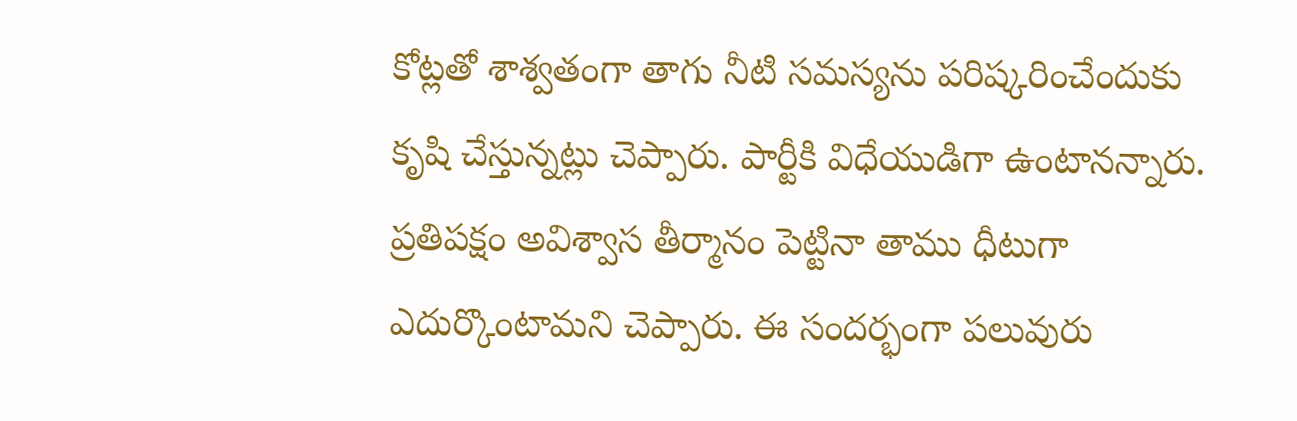కోట్లతో శాశ్వతంగా తాగు నీటి సమస్యను పరిష్కరించేందుకు కృషి చేస్తున్నట్లు చెప్పారు. పార్టీకి విధేయుడిగా ఉంటానన్నారు. ప్రతిపక్షం అవిశ్వాస తీర్మానం పెట్టినా తాము ధీటుగా ఎదుర్కొంటామని చెప్పారు. ఈ సందర్భంగా పలువురు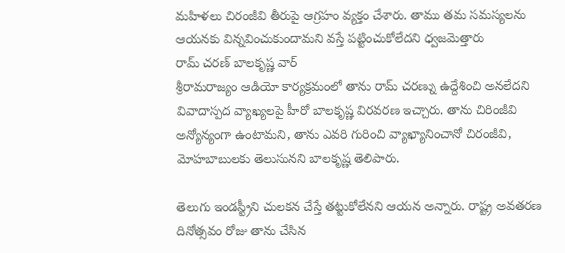మహిళలు చిరంజీవి తీరుపై ఆగ్రహం వ్యక్తం చేశారు. తాము తమ సమస్యలను ఆయనకు విన్నవించుకుందామని వస్తే పట్టించుకోలేదని ధ్వజమెత్తారు
రామ్ చరణ్ బాలకృష్ణ వార్
శ్రీరామరాజ్యం ఆడియో కార్యక్రమంలో తాను రామ్ చరణ్ను ఉద్దేశించి అనలేదని వివాదాస్పద వ్యాఖ్యలపై హీరో బాలకృష్ణ విరవరణ ఇచ్చారు. తాను చిరింజీవి అన్యోన్యంగా ఉంటామని, తాను ఎవరి గురించి వ్యాఖ్యానించానో చిరంజీవి, మోహబాబులకు తెలుసునని బాలకృష్ణ తెలిపారు.

తెలుగు ఇండస్ట్రీని చులకన చేస్తే తట్టుకోలేనని ఆయన అన్నారు. రాష్ట్ర అవతరణ దినోత్సవం రోజు తాను చేసిన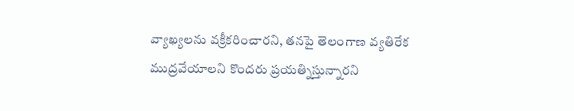వ్యాఖ్యలను వక్రీకరించారని, తనపై తెలంగాణ వ్యతిరేక ముద్రవేయాలని కొందరు ప్రయత్నిస్తున్నారని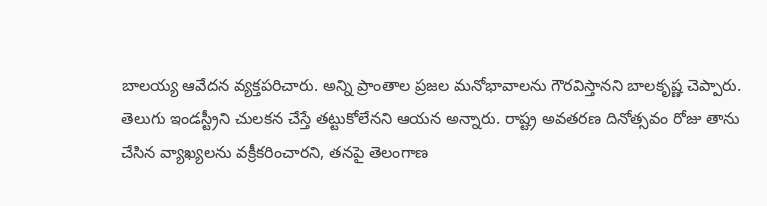బాలయ్య ఆవేదన వ్యక్తపరిచారు. అన్ని ప్రాంతాల ప్రజల మనోభావాలను గౌరవిస్తానని బాలకృష్ణ చెప్పారు.
తెలుగు ఇండస్ట్రీని చులకన చేస్తే తట్టుకోలేనని ఆయన అన్నారు. రాష్ట్ర అవతరణ దినోత్సవం రోజు తాను చేసిన వ్యాఖ్యలను వక్రీకరించారని, తనపై తెలంగాణ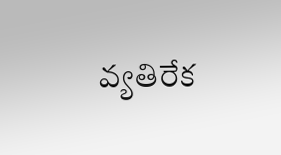వ్యతిరేక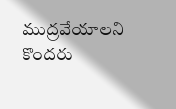ముద్రవేయాలని కొందరు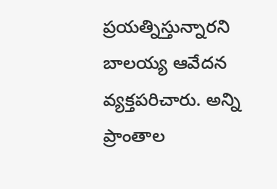ప్రయత్నిస్తున్నారని బాలయ్య ఆవేదన వ్యక్తపరిచారు. అన్ని ప్రాంతాల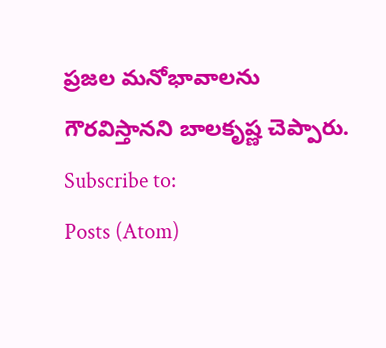ప్రజల మనోభావాలను గౌరవిస్తానని బాలకృష్ణ చెప్పారు.
Subscribe to:
Posts (Atom)